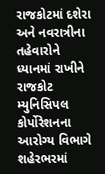રાજકોટમાં દશેરા અને નવરાત્રીના તહેવારોને ધ્યાનમાં રાખીને રાજકોટ મ્યુનિસિપલ કોર્પોરેશનના આરોગ્ય વિભાગે શહેરભરમાં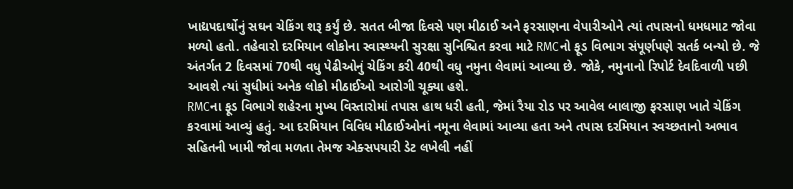ખાદ્યપદાર્થોનું સઘન ચેકિંગ શરૂ કર્યું છે. સતત બીજા દિવસે પણ મીઠાઈ અને ફરસાણના વેપારીઓને ત્યાં તપાસનો ધમધમાટ જોવા મળ્યો હતો. તહેવારો દરમિયાન લોકોના સ્વાસ્થ્યની સુરક્ષા સુનિશ્ચિત કરવા માટે RMCનો ફૂડ વિભાગ સંપૂર્ણપણે સતર્ક બન્યો છે. જે અંતર્ગત 2 દિવસમાં 70થી વધુ પેઢીઓનું ચેકિંગ કરી 40થી વધુ નમુના લેવામાં આવ્યા છે. જોકે, નમુનાનો રિપોર્ટ દેવદિવાળી પછી આવશે ત્યાં સુધીમાં અનેક લોકો મીઠાઈઓ આરોગી ચૂક્યા હશે.
RMCના ફૂડ વિભાગે શહેરના મુખ્ય વિસ્તારોમાં તપાસ હાથ ધરી હતી, જેમાં રૈયા રોડ પર આવેલ બાલાજી ફરસાણ ખાતે ચેકિંગ કરવામાં આવ્યું હતું. આ દરમિયાન વિવિધ મીઠાઈઓનાં નમૂના લેવામાં આવ્યા હતા અને તપાસ દરમિયાન સ્વચ્છતાનો અભાવ સહિતની ખામી જોવા મળતા તેમજ એક્સપયારી ડેટ લખેલી નહીં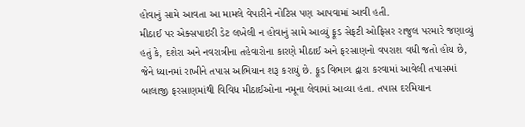હોવાનું સામે આવતા આ મામલે વેપારીને નોટિસ પણ આપવામાં આવી હતી.
મીઠાઈ પર એક્સપાઇરી ડેટ લખેલી ન હોવાનું સામે આવ્યું ફૂડ સેફટી ઓફિસર રાજુલ પરમારે જણાવ્યું હતું કે, દશેરા અને નવરાત્રીના તહેવારોના કારણે મીઠાઈ અને ફરસાણનો વપરાશ વધી જતો હોય છે, જેને ધ્યાનમાં રાખીને તપાસ અભિયાન શરૂ કરાયું છે. ફૂડ વિભાગ દ્વારા કરવામાં આવેલી તપાસમાં બાલાજી ફરસાણમાંથી વિવિધ મીઠાઈઓના નમૂના લેવામાં આવ્યા હતા. તપાસ દરમિયાન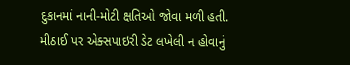દુકાનમાં નાની-મોટી ક્ષતિઓ જોવા મળી હતી. મીઠાઈ પર એક્સપાઇરી ડેટ લખેલી ન હોવાનું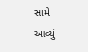સામે આવ્યું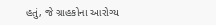હતું, જે ગ્રાહકોના આરોગ્ય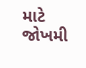માટે જોખમી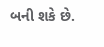બની શકે છે.